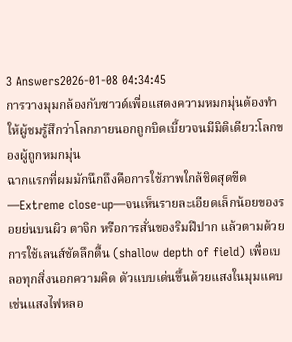3 Answers2026-01-08 04:34:45
การวางมุมกล้องกับซาวด์เพื่อแสดงความหมกมุ่นต้องทำให้ผู้ชมรู้สึกว่าโลกภายนอกถูกบิดเบี้ยวจนมีมิติเดียว:โลกของผู้ถูกหมกมุ่น
ฉากแรกที่ผมมักนึกถึงคือการใช้ภาพใกล้ชิดสุดขีด—Extreme close-up—จนเห็นรายละเอียดเล็กน้อยของรอยย่นบนผิว ตาจิก หรือการสั่นของริมฝีปาก แล้วตามด้วยการใช้เลนส์ชัดลึกตื้น (shallow depth of field) เพื่อเบลอทุกสิ่งนอกความคิด ตัวแบบเด่นขึ้นด้วยแสงในมุมแคบ เช่นแสงไฟหลอ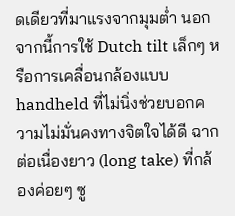ดเดียวที่มาแรงจากมุมต่ำ นอกจากนี้การใช้ Dutch tilt เล็กๆ หรือการเคลื่อนกล้องแบบ handheld ที่ไม่นิ่งช่วยบอกความไม่มั่นคงทางจิตใจได้ดี ฉากต่อเนื่องยาว (long take) ที่กล้องค่อยๆ ซู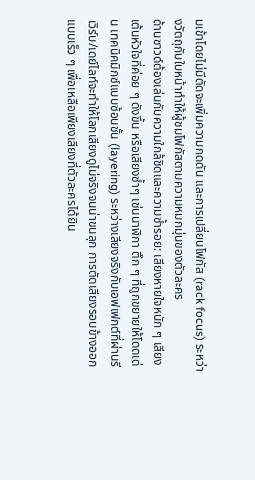มเข้าโดยไม่มีตัดจะเพิ่มความกดดัน และการเปลี่ยนโฟกัส (rack focus) ระหว่างวัตถุกับใบหน้าทำให้ผู้ชมโฟกัสตามความหมกมุ่นของตัวละคร
ด้านซาวด์ต้องเล่นกับความใกล้ชิดและความซ้ำรอย: เสียงหายใจหนัก ๆ เสียงเต้นหัวใจที่ค่อย ๆ ดังขึ้น หรือเสียงซ้ำๆ เช่นนาฬิกา ติ๊ก ๆ ที่ถูกขยายให้โดดเด่น เทคนิคมิกซ์แบบซ้อนชั้น (layering) ระหว่างเสียงจริงกับเอฟเฟกต์ที่ผ่านรีเวิร์บ/เดย์ไลท์จะทำให้โลกเสียงดูไม่จริงจนน่าขนลุก การตัดเสียงรอบข้างออกแบบเร็ว ๆ เพื่อเหลือเพียงเสียงที่ตัวละครได้ยิน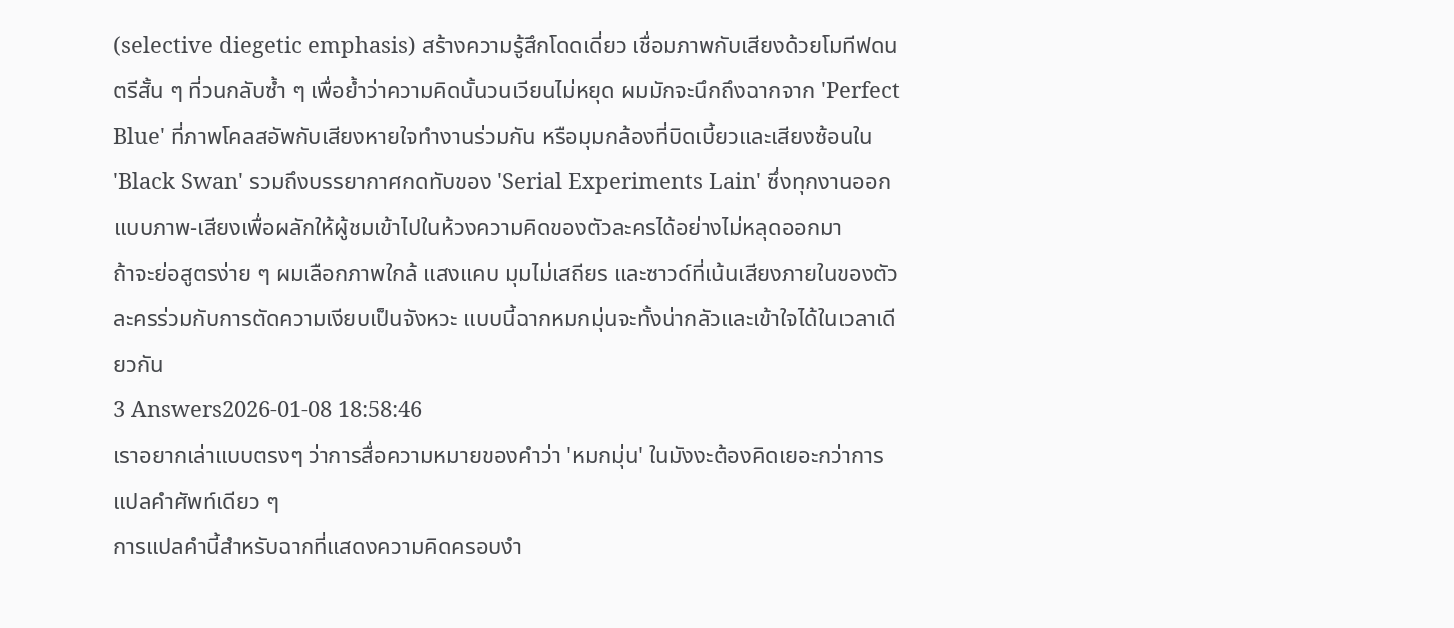(selective diegetic emphasis) สร้างความรู้สึกโดดเดี่ยว เชื่อมภาพกับเสียงด้วยโมทีฟดนตรีสั้น ๆ ที่วนกลับซ้ำ ๆ เพื่อย้ำว่าความคิดนั้นวนเวียนไม่หยุด ผมมักจะนึกถึงฉากจาก 'Perfect Blue' ที่ภาพโคลสอัพกับเสียงหายใจทำงานร่วมกัน หรือมุมกล้องที่บิดเบี้ยวและเสียงซ้อนใน 'Black Swan' รวมถึงบรรยากาศกดทับของ 'Serial Experiments Lain' ซึ่งทุกงานออกแบบภาพ-เสียงเพื่อผลักให้ผู้ชมเข้าไปในห้วงความคิดของตัวละครได้อย่างไม่หลุดออกมา
ถ้าจะย่อสูตรง่าย ๆ ผมเลือกภาพใกล้ แสงแคบ มุมไม่เสถียร และซาวด์ที่เน้นเสียงภายในของตัวละครร่วมกับการตัดความเงียบเป็นจังหวะ แบบนี้ฉากหมกมุ่นจะทั้งน่ากลัวและเข้าใจได้ในเวลาเดียวกัน
3 Answers2026-01-08 18:58:46
เราอยากเล่าแบบตรงๆ ว่าการสื่อความหมายของคำว่า 'หมกมุ่น' ในมังงะต้องคิดเยอะกว่าการแปลคำศัพท์เดียว ๆ
การแปลคำนี้สำหรับฉากที่แสดงความคิดครอบงำ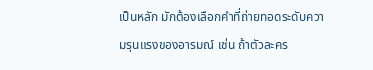เป็นหลัก มักต้องเลือกคำที่ถ่ายทอดระดับความรุนแรงของอารมณ์ เช่น ถ้าตัวละคร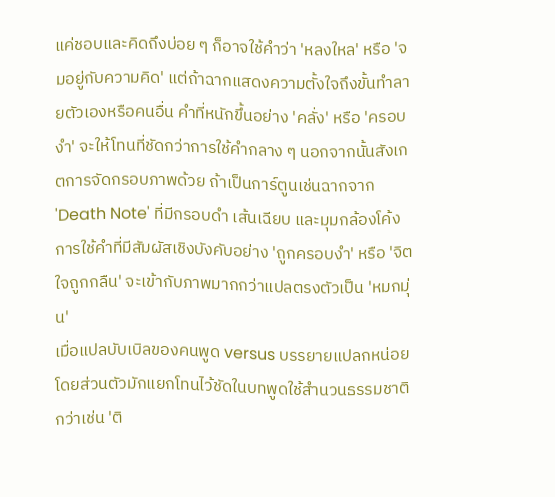แค่ชอบและคิดถึงบ่อย ๆ ก็อาจใช้คำว่า 'หลงใหล' หรือ 'จมอยู่กับความคิด' แต่ถ้าฉากแสดงความตั้งใจถึงขั้นทำลายตัวเองหรือคนอื่น คำที่หนักขึ้นอย่าง 'คลั่ง' หรือ 'ครอบงำ' จะให้โทนที่ชัดกว่าการใช้คำกลาง ๆ นอกจากนั้นสังเกตการจัดกรอบภาพด้วย ถ้าเป็นการ์ตูนเช่นฉากจาก 'Death Note' ที่มีกรอบดำ เส้นเฉียบ และมุมกล้องโค้ง การใช้คำที่มีสัมผัสเชิงบังคับอย่าง 'ถูกครอบงำ' หรือ 'จิตใจถูกกลืน' จะเข้ากับภาพมากกว่าแปลตรงตัวเป็น 'หมกมุ่น'
เมื่อแปลบับเบิลของคนพูด versus บรรยายแปลกหน่อย โดยส่วนตัวมักแยกโทนไว้ชัดในบทพูดใช้สำนวนธรรมชาติกว่าเช่น 'ติ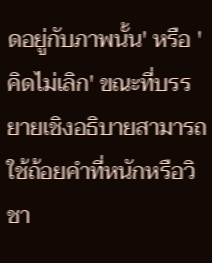ดอยู่กับภาพนั้น' หรือ 'คิดไม่เลิก' ขณะที่บรรยายเชิงอธิบายสามารถใช้ถ้อยคำที่หนักหรือวิชา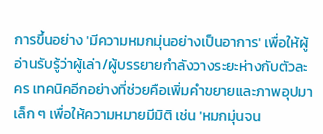การขึ้นอย่าง 'มีความหมกมุ่นอย่างเป็นอาการ' เพื่อให้ผู้อ่านรับรู้ว่าผู้เล่า/ผู้บรรยายกำลังวางระยะห่างกับตัวละคร เทคนิคอีกอย่างที่ช่วยคือเพิ่มคำขยายและภาพอุปมาเล็ก ๆ เพื่อให้ความหมายมีมิติ เช่น 'หมกมุ่นจน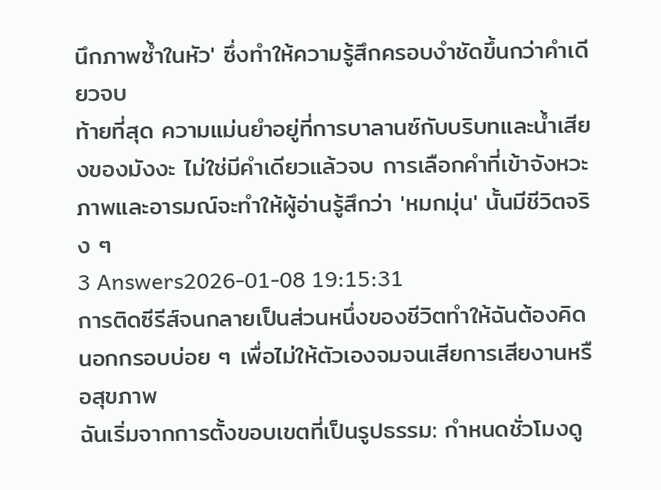นึกภาพซ้ำในหัว' ซึ่งทำให้ความรู้สึกครอบงำชัดขึ้นกว่าคำเดียวจบ
ท้ายที่สุด ความแม่นยำอยู่ที่การบาลานซ์กับบริบทและน้ำเสียงของมังงะ ไม่ใช่มีคำเดียวแล้วจบ การเลือกคำที่เข้าจังหวะภาพและอารมณ์จะทำให้ผู้อ่านรู้สึกว่า 'หมกมุ่น' นั้นมีชีวิตจริง ๆ
3 Answers2026-01-08 19:15:31
การติดซีรีส์จนกลายเป็นส่วนหนึ่งของชีวิตทำให้ฉันต้องคิดนอกกรอบบ่อย ๆ เพื่อไม่ให้ตัวเองจมจนเสียการเสียงานหรือสุขภาพ
ฉันเริ่มจากการตั้งขอบเขตที่เป็นรูปธรรม: กำหนดชั่วโมงดู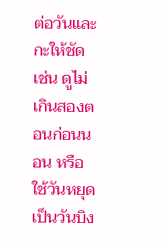ต่อวันและกะให้ชัด เช่น ดูไม่เกินสองตอนก่อนนอน หรือใช้วันหยุดเป็นวันบิง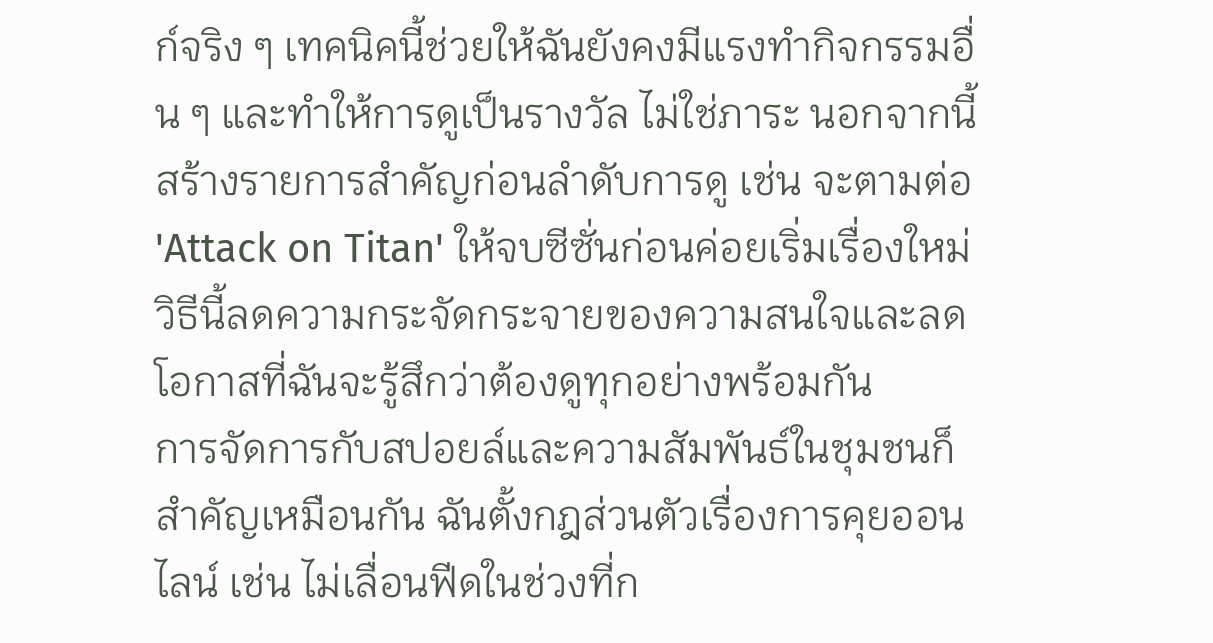ก์จริง ๆ เทคนิคนี้ช่วยให้ฉันยังคงมีแรงทำกิจกรรมอื่น ๆ และทำให้การดูเป็นรางวัล ไม่ใช่ภาระ นอกจากนี้สร้างรายการสำคัญก่อนลำดับการดู เช่น จะตามต่อ 'Attack on Titan' ให้จบซีซั่นก่อนค่อยเริ่มเรื่องใหม่ วิธีนี้ลดความกระจัดกระจายของความสนใจและลดโอกาสที่ฉันจะรู้สึกว่าต้องดูทุกอย่างพร้อมกัน
การจัดการกับสปอยล์และความสัมพันธ์ในชุมชนก็สำคัญเหมือนกัน ฉันตั้งกฎส่วนตัวเรื่องการคุยออนไลน์ เช่น ไม่เลื่อนฟีดในช่วงที่ก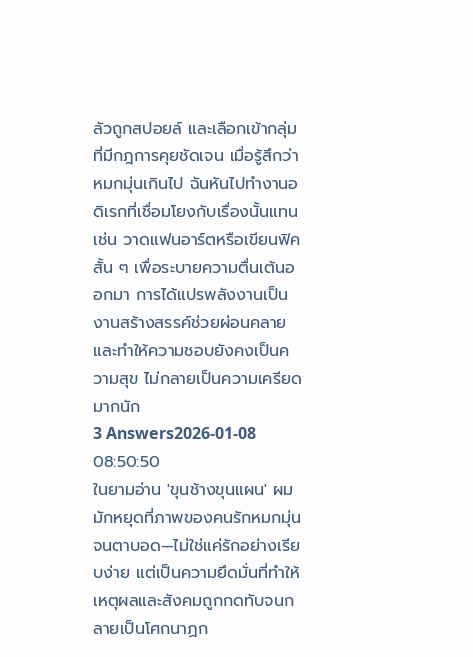ลัวถูกสปอยล์ และเลือกเข้ากลุ่มที่มีกฎการคุยชัดเจน เมื่อรู้สึกว่าหมกมุ่นเกินไป ฉันหันไปทำงานอดิเรกที่เชื่อมโยงกับเรื่องนั้นแทน เช่น วาดแฟนอาร์ตหรือเขียนฟิคสั้น ๆ เพื่อระบายความตื่นเต้นออกมา การได้แปรพลังงานเป็นงานสร้างสรรค์ช่วยผ่อนคลายและทำให้ความชอบยังคงเป็นความสุข ไม่กลายเป็นความเครียดมากนัก
3 Answers2026-01-08 08:50:50
ในยามอ่าน 'ขุนช้างขุนแผน' ผมมักหยุดที่ภาพของคนรักหมกมุ่นจนตาบอด—ไม่ใช่แค่รักอย่างเรียบง่าย แต่เป็นความยึดมั่นที่ทำให้เหตุผลและสังคมถูกกดทับจนกลายเป็นโศกนาฏก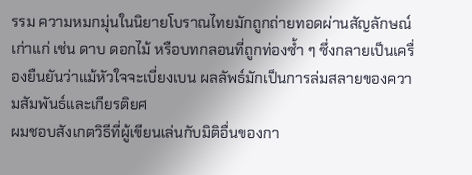รรม ความหมกมุ่นในนิยายโบราณไทยมักถูกถ่ายทอดผ่านสัญลักษณ์เก่าแก่ เช่น ดาบ ดอกไม้ หรือบทกลอนที่ถูกท่องซ้ำ ๆ ซึ่งกลายเป็นเครื่องยืนยันว่าแม้หัวใจจะเบี่ยงเบน ผลลัพธ์มักเป็นการล่มสลายของความสัมพันธ์และเกียรติยศ
ผมชอบสังเกตวิธีที่ผู้เขียนเล่นกับมิติอื่นของกา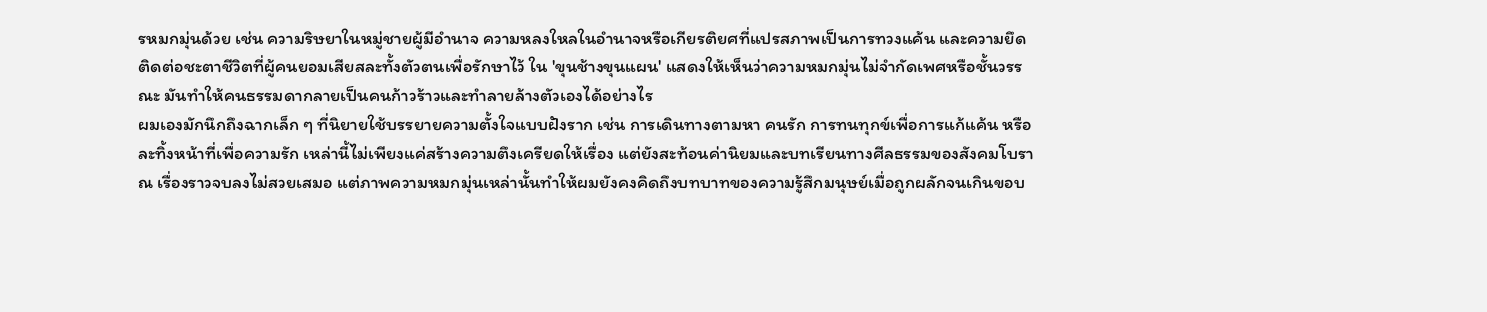รหมกมุ่นด้วย เช่น ความริษยาในหมู่ชายผู้มีอำนาจ ความหลงใหลในอำนาจหรือเกียรติยศที่แปรสภาพเป็นการทวงแค้น และความยึดติดต่อชะตาชีวิตที่ผู้คนยอมเสียสละทั้งตัวตนเพื่อรักษาไว้ ใน 'ขุนช้างขุนแผน' แสดงให้เห็นว่าความหมกมุ่นไม่จำกัดเพศหรือชั้นวรรณะ มันทำให้คนธรรมดากลายเป็นคนก้าวร้าวและทำลายล้างตัวเองได้อย่างไร
ผมเองมักนึกถึงฉากเล็ก ๆ ที่นิยายใช้บรรยายความตั้งใจแบบฝังราก เช่น การเดินทางตามหา คนรัก การทนทุกข์เพื่อการแก้แค้น หรือละทิ้งหน้าที่เพื่อความรัก เหล่านี้ไม่เพียงแค่สร้างความตึงเครียดให้เรื่อง แต่ยังสะท้อนค่านิยมและบทเรียนทางศีลธรรมของสังคมโบราณ เรื่องราวจบลงไม่สวยเสมอ แต่ภาพความหมกมุ่นเหล่านั้นทำให้ผมยังคงคิดถึงบทบาทของความรู้สึกมนุษย์เมื่อถูกผลักจนเกินขอบ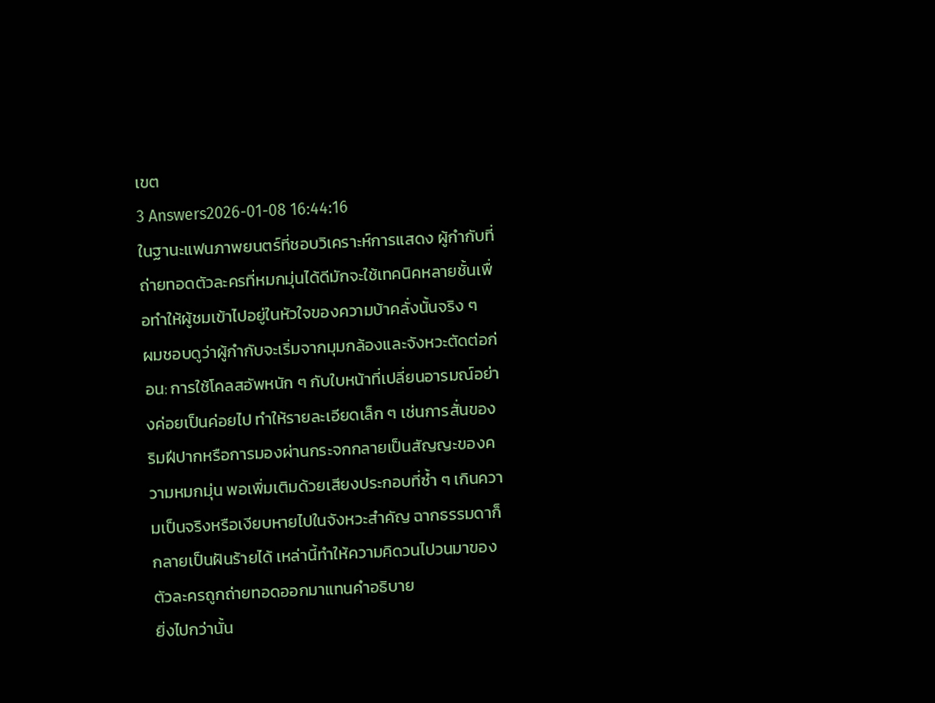เขต
3 Answers2026-01-08 16:44:16
ในฐานะแฟนภาพยนตร์ที่ชอบวิเคราะห์การแสดง ผู้กำกับที่ถ่ายทอดตัวละครที่หมกมุ่นได้ดีมักจะใช้เทคนิคหลายชั้นเพื่อทำให้ผู้ชมเข้าไปอยู่ในหัวใจของความบ้าคลั่งนั้นจริง ๆ
ผมชอบดูว่าผู้กำกับจะเริ่มจากมุมกล้องและจังหวะตัดต่อก่อน: การใช้โคลสอัพหนัก ๆ กับใบหน้าที่เปลี่ยนอารมณ์อย่างค่อยเป็นค่อยไป ทำให้รายละเอียดเล็ก ๆ เช่นการสั่นของริมฝีปากหรือการมองผ่านกระจกกลายเป็นสัญญะของความหมกมุ่น พอเพิ่มเติมด้วยเสียงประกอบที่ซ้ำ ๆ เกินความเป็นจริงหรือเงียบหายไปในจังหวะสำคัญ ฉากธรรมดาก็กลายเป็นฝันร้ายได้ เหล่านี้ทำให้ความคิดวนไปวนมาของตัวละครถูกถ่ายทอดออกมาแทนคำอธิบาย
ยิ่งไปกว่านั้น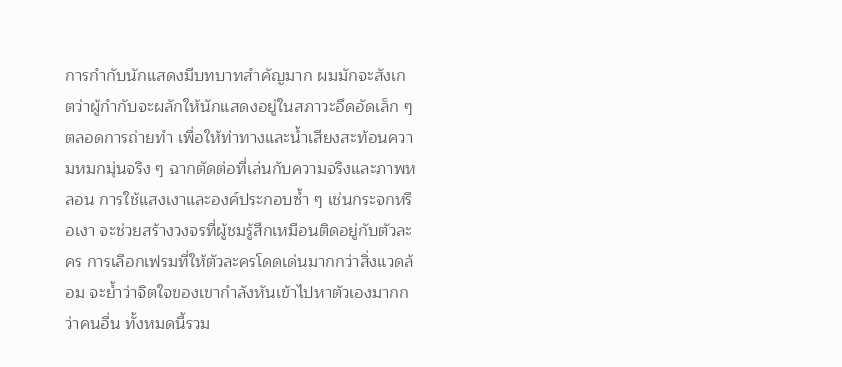การกำกับนักแสดงมีบทบาทสำคัญมาก ผมมักจะสังเกตว่าผู้กำกับจะผลักให้นักแสดงอยู่ในสภาวะอึดอัดเล็ก ๆ ตลอดการถ่ายทำ เพื่อให้ท่าทางและน้ำเสียงสะท้อนความหมกมุ่นจริง ๆ ฉากตัดต่อที่เล่นกับความจริงและภาพหลอน การใช้แสงเงาและองค์ประกอบซ้ำ ๆ เช่นกระจกหรือเงา จะช่วยสร้างวงจรที่ผู้ชมรู้สึกเหมือนติดอยู่กับตัวละคร การเลือกเฟรมที่ให้ตัวละครโดดเด่นมากกว่าสิ่งแวดล้อม จะย้ำว่าจิตใจของเขากำลังหันเข้าไปหาตัวเองมากกว่าคนอื่น ทั้งหมดนี้รวม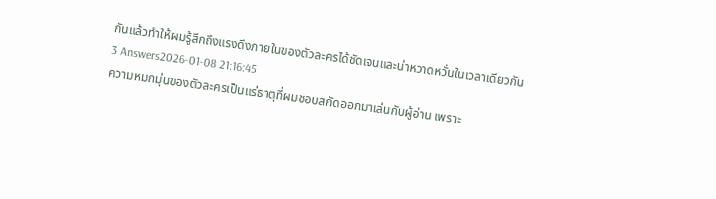กันแล้วทำให้ผมรู้สึกถึงแรงดึงภายในของตัวละครได้ชัดเจนและน่าหวาดหวั่นในเวลาเดียวกัน
3 Answers2026-01-08 21:16:45
ความหมกมุ่นของตัวละครเป็นแร่ธาตุที่ผมชอบสกัดออกมาเล่นกับผู้อ่าน เพราะ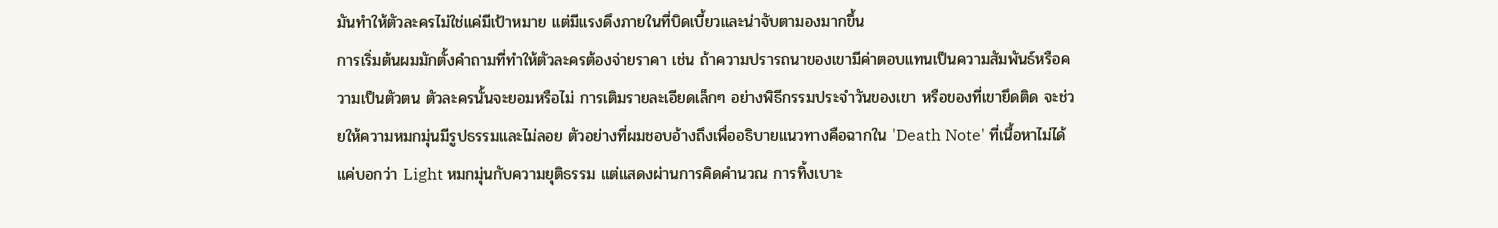มันทำให้ตัวละครไม่ใช่แค่มีเป้าหมาย แต่มีแรงดึงภายในที่บิดเบี้ยวและน่าจับตามองมากขึ้น
การเริ่มต้นผมมักตั้งคำถามที่ทำให้ตัวละครต้องจ่ายราคา เช่น ถ้าความปรารถนาของเขามีค่าตอบแทนเป็นความสัมพันธ์หรือความเป็นตัวตน ตัวละครนั้นจะยอมหรือไม่ การเติมรายละเอียดเล็กๆ อย่างพิธีกรรมประจำวันของเขา หรือของที่เขายึดติด จะช่วยให้ความหมกมุ่นมีรูปธรรมและไม่ลอย ตัวอย่างที่ผมชอบอ้างถึงเพื่ออธิบายแนวทางคือฉากใน 'Death Note' ที่เนื้อหาไม่ได้แค่บอกว่า Light หมกมุ่นกับความยุติธรรม แต่แสดงผ่านการคิดคำนวณ การทิ้งเบาะ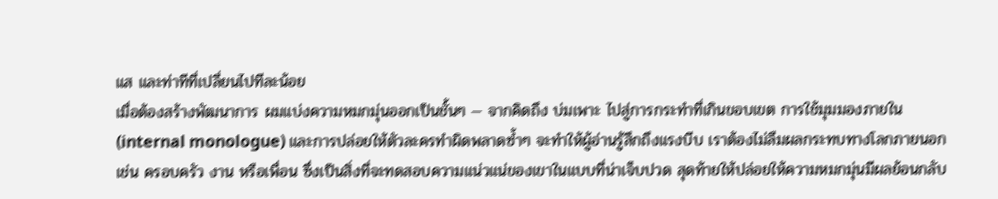แส และท่าทีที่เปลี่ยนไปทีละน้อย
เมื่อต้องสร้างพัฒนาการ ผมแบ่งความหมกมุ่นออกเป็นชั้นๆ — จากคิดถึง บ่มเพาะ ไปสู่การกระทำที่เกินขอบเขต การใช้มุมมองภายใน (internal monologue) และการปล่อยให้ตัวละครทำผิดพลาดซ้ำๆ จะทำให้ผู้อ่านรู้สึกถึงแรงบีบ เราต้องไม่ลืมผลกระทบทางโลกภายนอก เช่น ครอบครัว งาน หรือเพื่อน ซึ่งเป็นสิ่งที่จะทดสอบความแน่วแน่ของเขาในแบบที่น่าเจ็บปวด สุดท้ายให้ปล่อยให้ความหมกมุ่นมีผลย้อนกลับ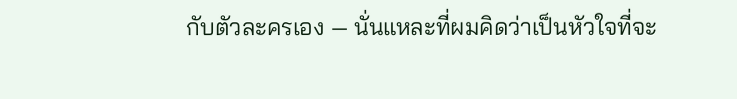กับตัวละครเอง — นั่นแหละที่ผมคิดว่าเป็นหัวใจที่จะ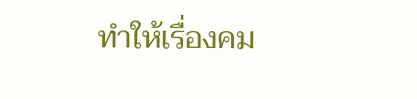ทำให้เรื่องคม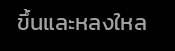ขึ้นและหลงใหล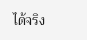ได้จริง